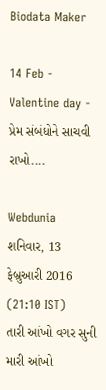Biodata Maker

14 Feb - Valentine day - પ્રેમ સંબંધોને સાચવી રાખો....

Webdunia
શનિવાર, 13 ફેબ્રુઆરી 2016 (21:10 IST)
તારી આંખો વગર સુની મારી આંખો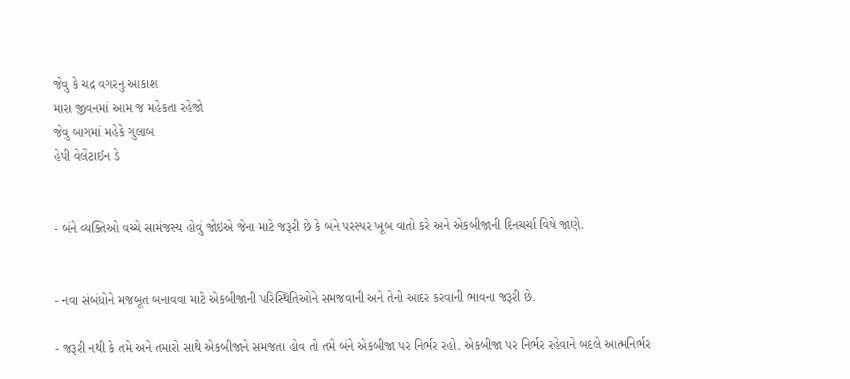જેવુ કે ચદ્ર વગરનુ આકાશ
મારા જીવનમાં આમ જ મહેકતા રહેજો
જેવુ બાગમાં મહેકે ગુલાબ
હેપી વેલેંટાઈન ડે


- બંને વ્યક્તિઓ વચ્ચે સામંજસ્ય હોવું જોઇએ જેના માટે જરૂરી છે કે બંને પરસ્પર ખૂબ વાતો કરે અને એકબીજાની દિનચર્ચા વિષે જાણે.


- નવા સંબંધોને મજબૂત બનાવવા માટે એકબીજાની પરિસ્થિતિઓને સમજવાની અને તેનો આદર કરવાની ભાવના જરૂરી છે.

- જરૂરી નથી કે તમે અને તમારો સાથે એકબીજાને સમજતા હોવ તો તમે બંને એકબીજા પર નિર્ભર રહો. એકબીજા પર નિર્ભર રહેવાને બદલે આત્મનિર્ભર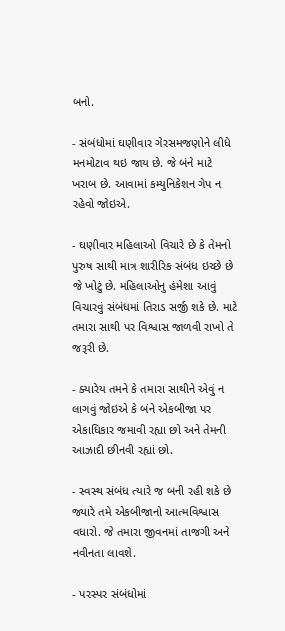બનો.

- સંબંધોમાં ઘણીવાર ગેરસમજણોને લીધે મનમોટાવ થઇ જાય છે. જે બંને માટે ખરાબ છે. આવામાં કમ્યુનિકેશન ગેપ ન રહેવો જોઇએ.

- ઘણીવાર મહિલાઓ વિચારે છે કે તેમનો પુરુષ સાથી માત્ર શારીરિક સંબંધ ઇચ્છે છે જે ખોટું છે. મહિલાઓનુ હંમેશા આવું વિચારવું સંબંધમાં તિરાડ સર્જી શકે છે. માટે તમારા સાથી પર વિશ્વાસ જાળવી રાખો તે જરૂરી છે.

- ક્યારેય તમને કે તમારા સાથીને એવું ન લાગવું જોઇએ કે બંને એકબીજા પર એકાધિકાર જમાવી રહ્યા છો અને તેમની આઝાદી છીનવી રહ્યાં છો.

- સ્વસ્થ સંબંધ ત્યારે જ બની રહી શકે છે જ્યારે તમે એકબીજાનો આત્મવિશ્વાસ વધારો. જે તમારા જીવનમાં તાજગી અને નવીનતા લાવશે.

- પરસ્પર સંબંધોમાં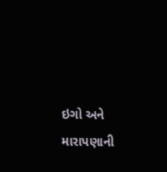ઇગો અને મારાપણાની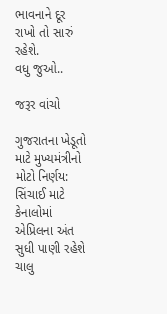ભાવનાને દૂર રાખો તો સારું રહેશે.
વધુ જુઓ..

જરૂર વાંચો

ગુજરાતના ખેડૂતો માટે મુખ્યમંત્રીનો મોટો નિર્ણય: સિંચાઈ માટે કેનાલોમાં એપ્રિલના અંત સુધી પાણી રહેશે ચાલુ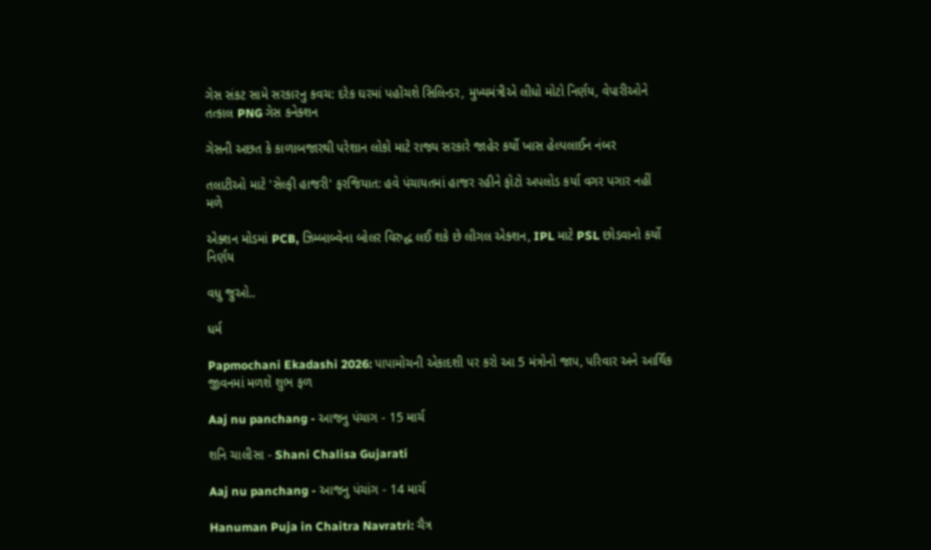ગેસ સંકટ સામે સરકારનુ કવચ: દરેક ઘરમાં પહોંચશે સિલિન્ડર, મુખ્યમંત્રીએ લીધો મોટો નિર્ણય, વેપારીઓને તત્કાલ PNG ગેસ કનેક્શન

ગેસની અછત કે કાળાબજારથી પરેશાન લોકો માટે રાજ્ય સરકારે જાહેર કર્યો ખાસ હેલ્પલાઈન નંબર

તલાટીઓ માટે 'સેલ્ફી હાજરી' ફરજિયાત: હવે પંચાયતમાં હાજર રહીને ફોટો અપલોડ કર્યા વગર પગાર નહીં મળે

એક્શન મોડમાં PCB, ઝિમ્બાબ્વેના બોલર વિરુદ્ધ લઈ શકે છે લીગલ એક્શન, IPL માટે PSL છોડવાનો કર્યો નિર્ણય

વધુ જુઓ..

ધર્મ

Papmochani Ekadashi 2026: પાપામોચની એકાદશી પર કરો આ 5 મંત્રોનો જાપ, પરિવાર અને આર્થિક જીવનમાં મળશે શુભ ફળ

Aaj nu panchang - આજનુ પંચાગ - 15 માર્ચ

શનિ ચાલીસા - Shani Chalisa Gujarati

Aaj nu panchang - આજનુ પંચાંગ - 14 માર્ચ

Hanuman Puja in Chaitra Navratri: ચૈત્ર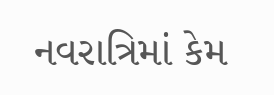નવરાત્રિમાં કેમ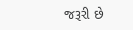જરૂરી છે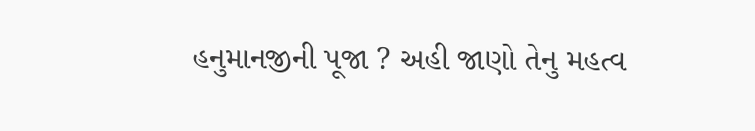હનુમાનજીની પૂજા ? અહી જાણો તેનુ મહત્વ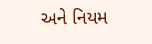અને નિયમ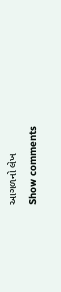આગળનો લેખ
Show comments